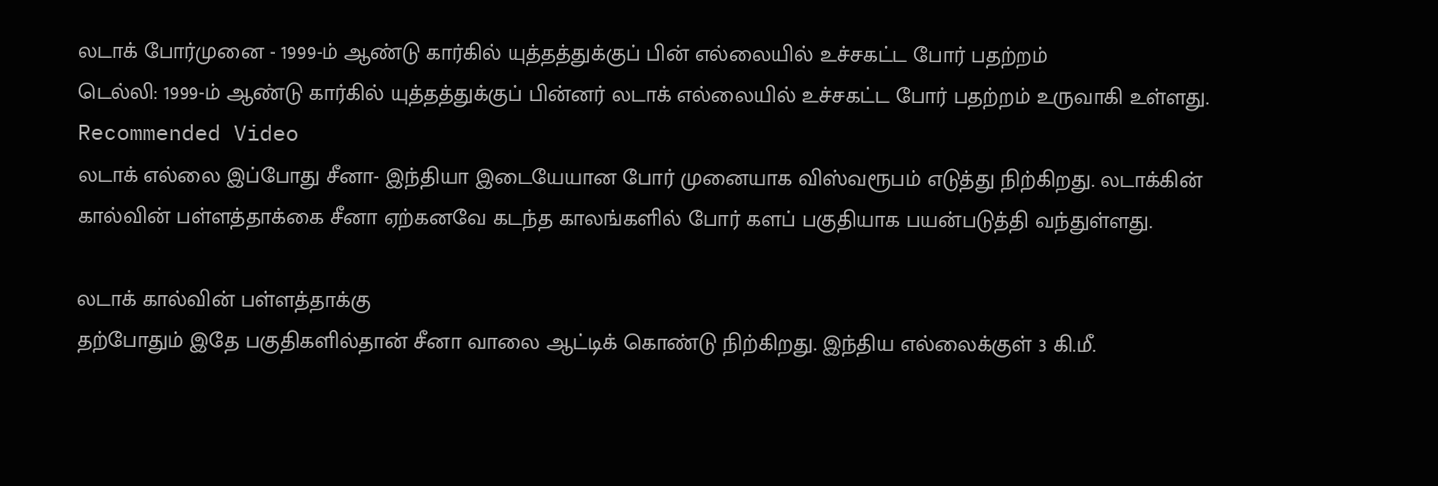லடாக் போர்முனை - 1999-ம் ஆண்டு கார்கில் யுத்தத்துக்குப் பின் எல்லையில் உச்சகட்ட போர் பதற்றம்
டெல்லி: 1999-ம் ஆண்டு கார்கில் யுத்தத்துக்குப் பின்னர் லடாக் எல்லையில் உச்சகட்ட போர் பதற்றம் உருவாகி உள்ளது.
Recommended Video
லடாக் எல்லை இப்போது சீனா- இந்தியா இடையேயான போர் முனையாக விஸ்வரூபம் எடுத்து நிற்கிறது. லடாக்கின் கால்வின் பள்ளத்தாக்கை சீனா ஏற்கனவே கடந்த காலங்களில் போர் களப் பகுதியாக பயன்படுத்தி வந்துள்ளது.

லடாக் கால்வின் பள்ளத்தாக்கு
தற்போதும் இதே பகுதிகளில்தான் சீனா வாலை ஆட்டிக் கொண்டு நிற்கிறது. இந்திய எல்லைக்குள் 3 கி.மீ.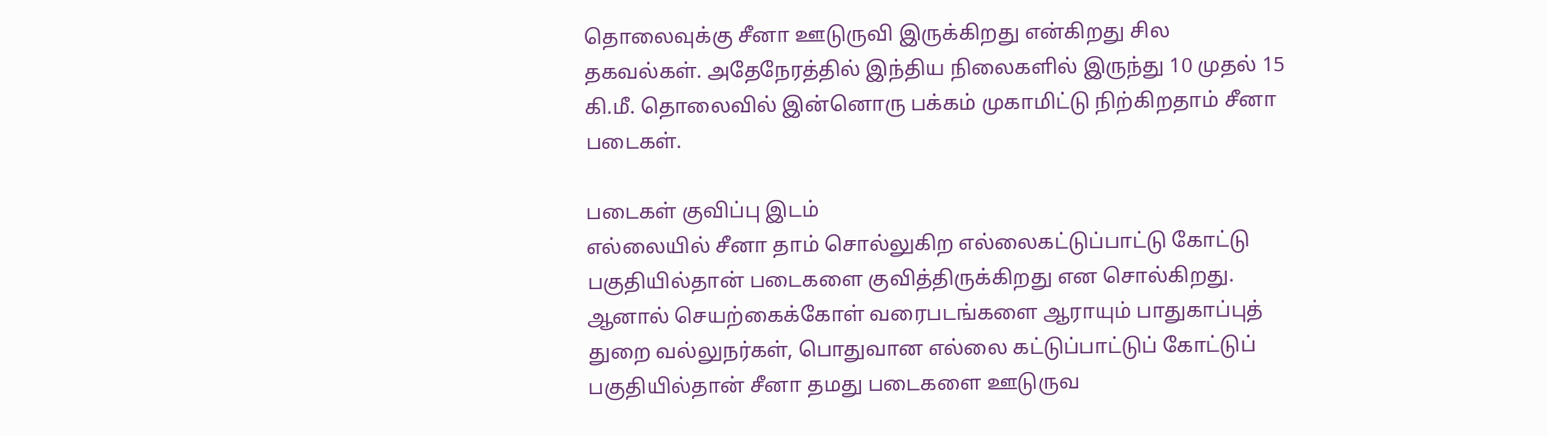தொலைவுக்கு சீனா ஊடுருவி இருக்கிறது என்கிறது சில தகவல்கள். அதேநேரத்தில் இந்திய நிலைகளில் இருந்து 10 முதல் 15 கி.மீ. தொலைவில் இன்னொரு பக்கம் முகாமிட்டு நிற்கிறதாம் சீனா படைகள்.

படைகள் குவிப்பு இடம்
எல்லையில் சீனா தாம் சொல்லுகிற எல்லைகட்டுப்பாட்டு கோட்டு பகுதியில்தான் படைகளை குவித்திருக்கிறது என சொல்கிறது. ஆனால் செயற்கைக்கோள் வரைபடங்களை ஆராயும் பாதுகாப்புத் துறை வல்லுநர்கள், பொதுவான எல்லை கட்டுப்பாட்டுப் கோட்டுப் பகுதியில்தான் சீனா தமது படைகளை ஊடுருவ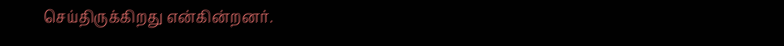செய்திருக்கிறது என்கின்றனர்.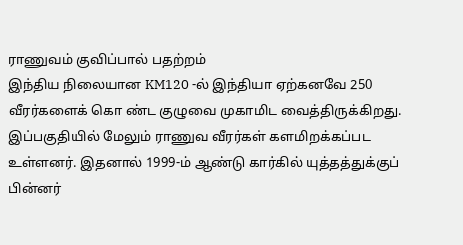ராணுவம் குவிப்பால் பதற்றம்
இந்திய நிலையான KM120 -ல் இந்தியா ஏற்கனவே 250 வீரர்களைக் கொ ண்ட குழுவை முகாமிட வைத்திருக்கிறது. இப்பகுதியில் மேலும் ராணுவ வீரர்கள் களமிறக்கப்பட உள்ளனர். இதனால் 1999-ம் ஆண்டு கார்கில் யுத்தத்துக்குப் பின்னர்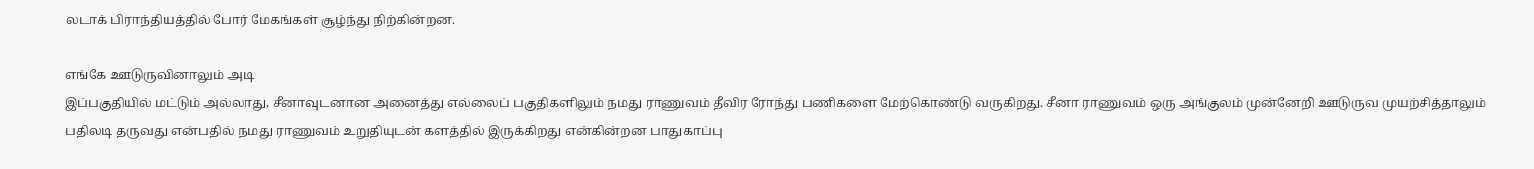லடாக் பிராந்தியத்தில் போர் மேகங்கள் சூழ்ந்து நிற்கின்றன.

எங்கே ஊடுருவினாலும் அடி
இப்பகுதியில் மட்டும் அல்லாது, சீனாவுடனான அனைத்து எல்லைப் பகுதிகளிலும் நமது ராணுவம் தீவிர ரோந்து பணிகளை மேற்கொண்டு வருகிறது. சீனா ராணுவம் ஒரு அங்குலம் முன்னேறி ஊடுருவ முயற்சித்தாலும் பதிலடி தருவது என்பதில் நமது ராணுவம் உறுதியுடன் களத்தில் இருக்கிறது என்கின்றன பாதுகாப்பு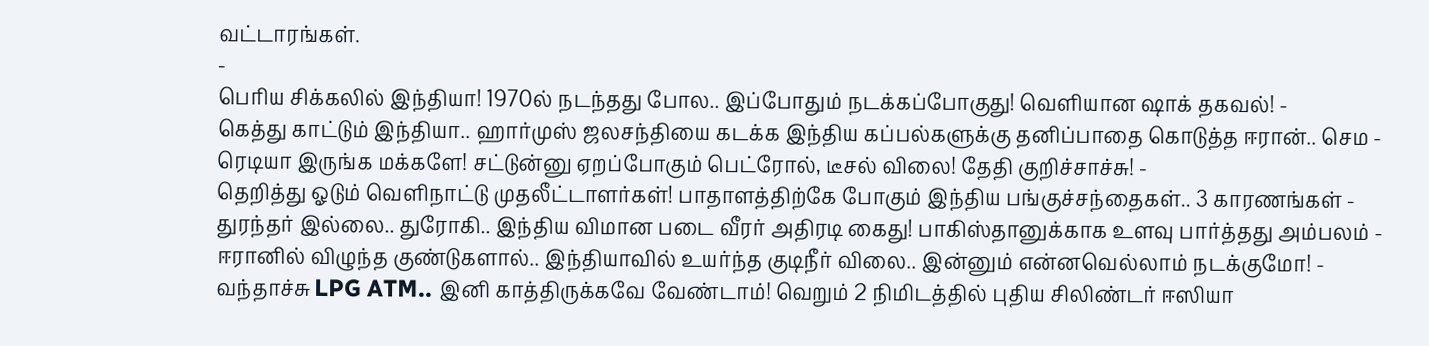வட்டாரங்கள்.
-
பெரிய சிக்கலில் இந்தியா! 1970ல் நடந்தது போல.. இப்போதும் நடக்கப்போகுது! வெளியான ஷாக் தகவல்! -
கெத்து காட்டும் இந்தியா.. ஹார்முஸ் ஜலசந்தியை கடக்க இந்திய கப்பல்களுக்கு தனிப்பாதை கொடுத்த ஈரான்.. செம -
ரெடியா இருங்க மக்களே! சட்டுன்னு ஏறப்போகும் பெட்ரோல், டீசல் விலை! தேதி குறிச்சாச்சு! -
தெறித்து ஓடும் வெளிநாட்டு முதலீட்டாளர்கள்! பாதாளத்திற்கே போகும் இந்திய பங்குச்சந்தைகள்.. 3 காரணங்கள் -
துரந்தர் இல்லை.. துரோகி.. இந்திய விமான படை வீரர் அதிரடி கைது! பாகிஸ்தானுக்காக உளவு பார்த்தது அம்பலம் -
ஈரானில் விழுந்த குண்டுகளால்.. இந்தியாவில் உயர்ந்த குடிநீர் விலை.. இன்னும் என்னவெல்லாம் நடக்குமோ! -
வந்தாச்சு LPG ATM.. இனி காத்திருக்கவே வேண்டாம்! வெறும் 2 நிமிடத்தில் புதிய சிலிண்டர் ஈஸியா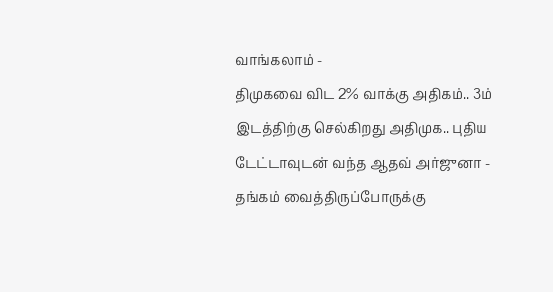வாங்கலாம் -
திமுகவை விட 2% வாக்கு அதிகம்.. 3ம் இடத்திற்கு செல்கிறது அதிமுக.. புதிய டேட்டாவுடன் வந்த ஆதவ் அர்ஜுனா -
தங்கம் வைத்திருப்போருக்கு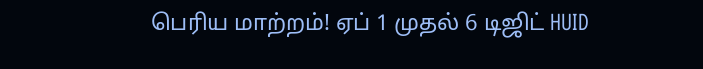பெரிய மாற்றம்! ஏப் 1 முதல் 6 டிஜிட் HUID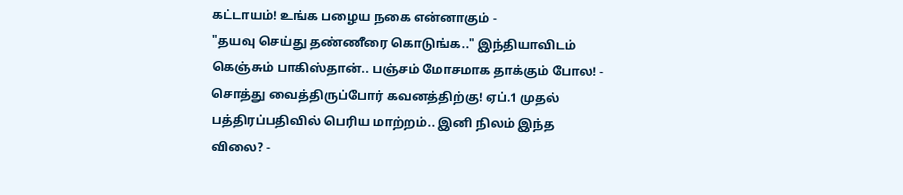கட்டாயம்! உங்க பழைய நகை என்னாகும் -
"தயவு செய்து தண்ணீரை கொடுங்க.." இந்தியாவிடம் கெஞ்சும் பாகிஸ்தான்.. பஞ்சம் மோசமாக தாக்கும் போல! -
சொத்து வைத்திருப்போர் கவனத்திற்கு! ஏப்.1 முதல் பத்திரப்பதிவில் பெரிய மாற்றம்.. இனி நிலம் இந்த விலை? -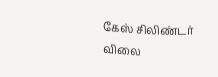கேஸ் சிலிண்டர் விலை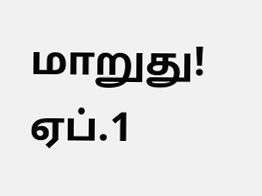மாறுது! ஏப்.1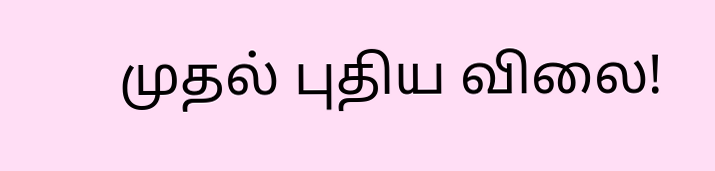முதல் புதிய விலை!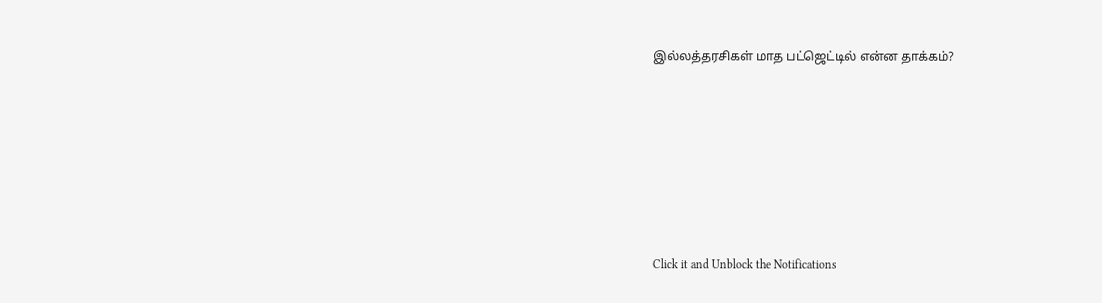இல்லத்தரசிகள் மாத பட்ஜெட்டில் என்ன தாக்கம்?












Click it and Unblock the Notifications